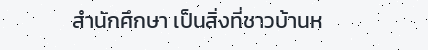สำนักศึกษา เป็นสิ่งที่ชาวบ้านห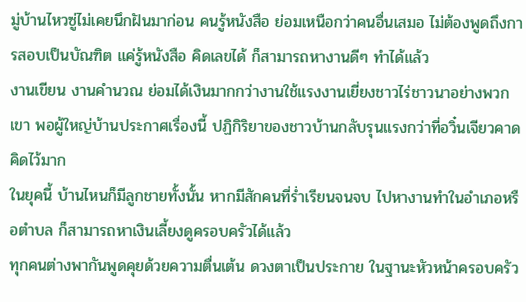มู่บ้านไหวซู่ไม่เคยนึกฝันมาก่อน คนรู้หนังสือ ย่อมเหนือกว่าคนอื่นเสมอ ไม่ต้องพูดถึงการสอบเป็นบัณฑิต แค่รู้หนังสือ คิดเลขได้ ก็สามารถหางานดีๆ ทำได้แล้ว
งานเขียน งานคำนวณ ย่อมได้เงินมากกว่างานใช้แรงงานเยี่ยงชาวไร่ชาวนาอย่างพวกเขา พอผู้ใหญ่บ้านประกาศเรื่องนี้ ปฏิกิริยาของชาวบ้านกลับรุนแรงกว่าที่อวิ๋นเจียวคาดคิดไว้มาก
ในยุคนี้ บ้านไหนก็มีลูกชายทั้งนั้น หากมีสักคนที่ร่ำเรียนจนจบ ไปหางานทำในอำเภอหรือตำบล ก็สามารถหาเงินเลี้ยงดูครอบครัวได้แล้ว
ทุกคนต่างพากันพูดคุยด้วยความตื่นเต้น ดวงตาเป็นประกาย ในฐานะหัวหน้าครอบครัว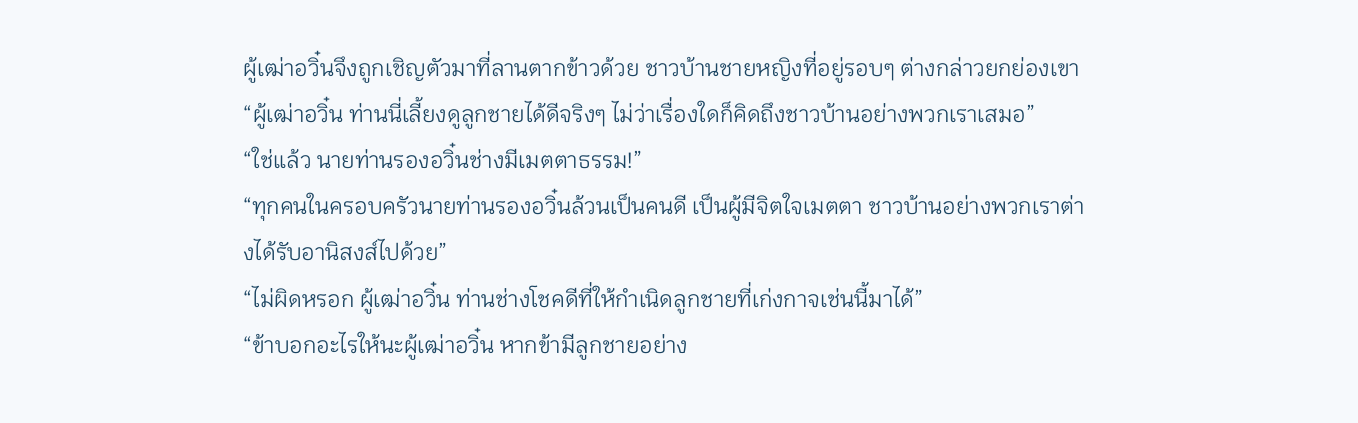ผู้เฒ่าอวิ๋นจึงถูกเชิญตัวมาที่ลานตากข้าวด้วย ชาวบ้านชายหญิงที่อยู่รอบๆ ต่างกล่าวยกย่องเขา
“ผู้เฒ่าอวิ๋น ท่านนี่เลี้ยงดูลูกชายได้ดีจริงๆ ไม่ว่าเรื่องใดก็คิดถึงชาวบ้านอย่างพวกเราเสมอ”
“ใช่แล้ว นายท่านรองอวิ๋นช่างมีเมตตาธรรม!”
“ทุกคนในครอบครัวนายท่านรองอวิ๋นล้วนเป็นคนดี เป็นผู้มีจิตใจเมตตา ชาวบ้านอย่างพวกเราต่างได้รับอานิสงส์ไปด้วย”
“ไม่ผิดหรอก ผู้เฒ่าอวิ๋น ท่านช่างโชคดีที่ให้กำเนิดลูกชายที่เก่งกาจเช่นนี้มาได้”
“ข้าบอกอะไรให้นะผู้เฒ่าอวิ๋น หากข้ามีลูกชายอย่าง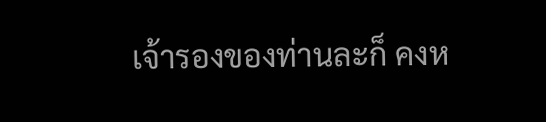เจ้ารองของท่านละก็ คงห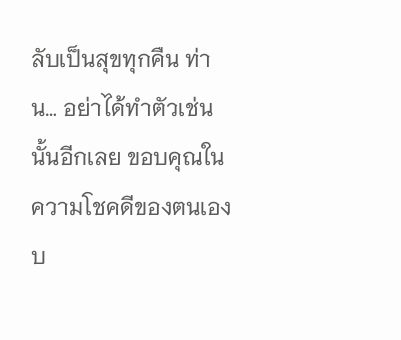ลับเป็นสุขทุกคืน ท่าน… อย่าได้ทำตัวเช่นนั้นอีกเลย ขอบคุณในความโชคดีของตนเองบ